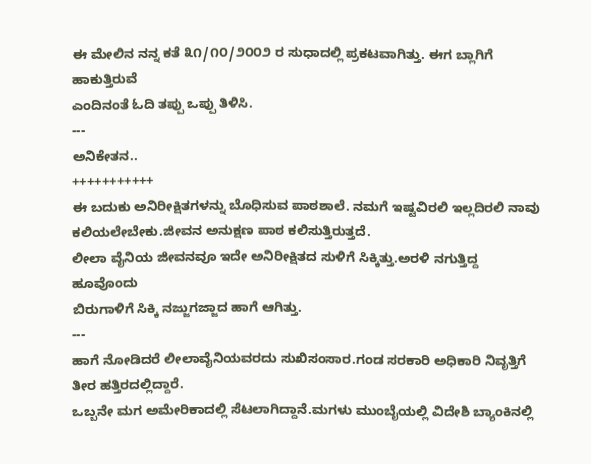ಈ ಮೇಲಿನ ನನ್ನ ಕತೆ ೩೧/೧೦/೨೦೦೨ ರ ಸುಧಾದಲ್ಲಿ ಪ್ರಕಟವಾಗಿತ್ತು. ಈಗ ಬ್ಲಾಗಿಗೆ ಹಾಕುತ್ತಿರುವೆ
ಎಂದಿನಂತೆ ಓದಿ ತಪ್ಪು ಒಪ್ಪು ತಿಳಿಸಿ.
---
ಅನಿಕೇತನ..
+++++++++++
ಈ ಬದುಕು ಅನಿರೀಕ್ಷಿತಗಳನ್ನು ಬೊಧಿಸುವ ಪಾಠಶಾಲೆ. ನಮಗೆ ಇಷ್ಟವಿರಲಿ ಇಲ್ಲದಿರಲಿ ನಾವು ಕಲಿಯಲೇಬೇಕು.ಜೀವನ ಅನುಕ್ಷಣ ಪಾಠ ಕಲಿಸುತ್ತಿರುತ್ತದೆ.
ಲೀಲಾ ವೈನಿಯ ಜೀವನವೂ ಇದೇ ಅನಿರೀಕ್ಷಿತದ ಸುಳಿಗೆ ಸಿಕ್ಕಿತ್ತು.ಅರಳಿ ನಗುತ್ತಿದ್ದ ಹೂವೊಂದು
ಬಿರುಗಾಳಿಗೆ ಸಿಕ್ಕಿ ನಜ್ಜುಗಜ್ಜಾದ ಹಾಗೆ ಆಗಿತ್ತು.
---
ಹಾಗೆ ನೋಡಿದರೆ ಲೀಲಾವೈನಿಯವರದು ಸುಖಿಸಂಸಾರ.ಗಂಡ ಸರಕಾರಿ ಅಧಿಕಾರಿ ನಿವೃತ್ತಿಗೆ ತೀರ ಹತ್ತಿರದಲ್ಲಿದ್ದಾರೆ.
ಒಬ್ಬನೇ ಮಗ ಅಮೇರಿಕಾದಲ್ಲಿ ಸೆಟಲಾಗಿದ್ದಾನೆ.ಮಗಳು ಮುಂಬೈಯಲ್ಲಿ ವಿದೇಶಿ ಬ್ಯಾಂಕಿನಲ್ಲಿ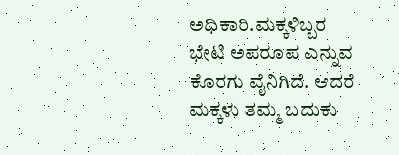ಅಧಿಕಾರಿ.ಮಕ್ಕಳಿಬ್ಬರ
ಭೇಟಿ ಅಪರೂಪ ಎನ್ನುವ ಕೊರಗು ವೈನಿಗಿದೆ. ಆದರೆ ಮಕ್ಕಳು ತಮ್ಮ ಬದುಕು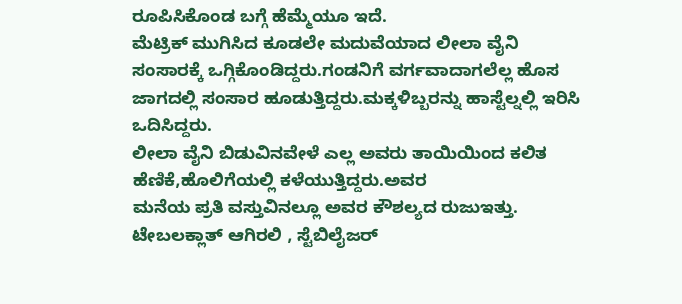ರೂಪಿಸಿಕೊಂಡ ಬಗ್ಗೆ ಹೆಮ್ಮೆಯೂ ಇದೆ.
ಮೆಟ್ರಿಕ್ ಮುಗಿಸಿದ ಕೂಡಲೇ ಮದುವೆಯಾದ ಲೀಲಾ ವೈನಿ ಸಂಸಾರಕ್ಕೆ ಒಗ್ಗಿಕೊಂಡಿದ್ದರು.ಗಂಡನಿಗೆ ವರ್ಗವಾದಾಗಲೆಲ್ಲ ಹೊಸ ಜಾಗದಲ್ಲಿ ಸಂಸಾರ ಹೂಡುತ್ತಿದ್ದರು.ಮಕ್ಕಳಿಬ್ಬರನ್ನು ಹಾಸ್ಟೆಲ್ನಲ್ಲಿ ಇರಿಸಿ ಒದಿಸಿದ್ದರು.
ಲೀಲಾ ವೈನಿ ಬಿಡುವಿನವೇಳೆ ಎಲ್ಲ ಅವರು ತಾಯಿಯಿಂದ ಕಲಿತ ಹೆಣಿಕೆ,ಹೊಲಿಗೆಯಲ್ಲಿ ಕಳೆಯುತ್ತಿದ್ದರು.ಅವರ
ಮನೆಯ ಪ್ರತಿ ವಸ್ತುವಿನಲ್ಲೂ ಅವರ ಕೌಶಲ್ಯದ ರುಜುಇತ್ತು. ಟೇಬಲಕ್ಲಾತ್ ಆಗಿರಲಿ , ಸ್ಟೆಬಿಲೈಜರ್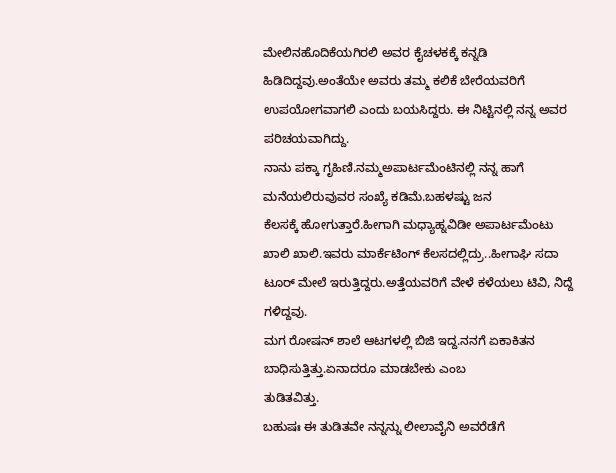ಮೇಲಿನಹೊದಿಕೆಯಗಿರಲಿ ಅವರ ಕೈಚಳಕಕ್ಕೆ ಕನ್ನಡಿ ಹಿಡಿದಿದ್ದವು.ಅಂತೆಯೇ ಅವರು ತಮ್ಮ ಕಲಿಕೆ ಬೇರೆಯವರಿಗೆ
ಉಪಯೋಗವಾಗಲಿ ಎಂದು ಬಯಸಿದ್ದರು. ಈ ನಿಟ್ಟಿನಲ್ಲಿ ನನ್ನ ಅವರ ಪರಿಚಯವಾಗಿದ್ದು.
ನಾನು ಪಕ್ಕಾ ಗೃಹಿಣಿ.ನಮ್ಮಅಪಾರ್ಟಮೆಂಟಿನಲ್ಲಿ ನನ್ನ ಹಾಗೆ ಮನೆಯಲಿರುವುವರ ಸಂಖ್ಯೆ ಕಡಿಮೆ.ಬಹಳಷ್ಟು ಜನ
ಕೆಲಸಕ್ಕೆ ಹೋಗುತ್ತಾರೆ.ಹೀಗಾಗಿ ಮಧ್ಯಾಹ್ನವಿಡೀ ಅಪಾರ್ಟಮೆಂಟು ಖಾಲಿ ಖಾಲಿ.ಇವರು ಮಾರ್ಕೆಟಿಂಗ್ ಕೆಲಸದಲ್ಲಿದ್ರು..ಹೀಗಾಘಿ ಸದಾ ಟೂರ್ ಮೇಲೆ ಇರುತ್ತಿದ್ದರು.ಅತ್ತೆಯವರಿಗೆ ವೇಳೆ ಕಳೆಯಲು ಟಿವಿ, ನಿದ್ದೆ ಗಳಿದ್ದವು.
ಮಗ ರೋಷನ್ ಶಾಲೆ ಆಟಗಳಲ್ಲಿ ಬಿಜಿ ಇದ್ದ.ನನಗೆ ಏಕಾಕಿತನ ಬಾಧಿಸುತ್ತಿತ್ತು.ಏನಾದರೂ ಮಾಡಬೇಕು ಎಂಬ
ತುಡಿತವಿತ್ತು.
ಬಹುಷಃ ಈ ತುಡಿತವೇ ನನ್ನನ್ನು ಲೀಲಾವೈನಿ ಅವರೆಡೆಗೆ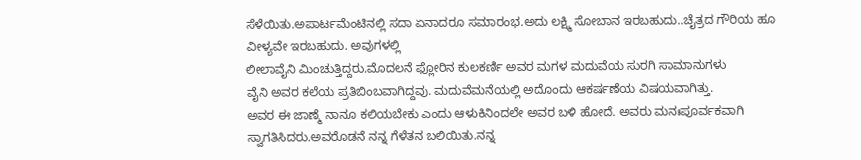ಸೆಳೆಯಿತು.ಅಪಾರ್ಟಮೆಂಟಿನಲ್ಲಿ ಸದಾ ಏನಾದರೂ ಸಮಾರಂಭ.ಅದು ಲಕ್ಷ್ಮಿ ಸೋಬಾನ ಇರಬಹುದು..ಚೈತ್ರದ ಗೌರಿಯ ಹೂ ವೀಳ್ಯವೇ ಇರಬಹುದು. ಅವುಗಳಲ್ಲಿ
ಲೀಲಾವೈನಿ ಮಿಂಚುತ್ತಿದ್ದರು.ಮೊದಲನೆ ಫ್ಲೋರಿನ ಕುಲಕರ್ಣಿ ಅವರ ಮಗಳ ಮದುವೆಯ ಸುರಗಿ ಸಾಮಾನುಗಳು
ವೈನಿ ಅವರ ಕಲೆಯ ಪ್ರತಿಬಿಂಬವಾಗಿದ್ದವು. ಮದುವೆಮನೆಯಲ್ಲಿ ಅದೊಂದು ಆಕರ್ಷಣೆಯ ವಿಷಯವಾಗಿತ್ತು.
ಅವರ ಈ ಜಾಣ್ಮೆ ನಾನೂ ಕಲಿಯಬೇಕು ಎಂದು ಆಳುಕಿನಿಂದಲೇ ಅವರ ಬಳಿ ಹೋದೆ. ಅವರು ಮನಃಪೂರ್ವಕವಾಗಿ
ಸ್ವಾಗತಿಸಿದರು.ಅವರೊಡನೆ ನನ್ನ ಗೆಳೆತನ ಬಲಿಯಿತು.ನನ್ನ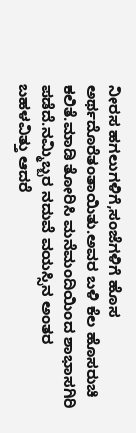ನೀರಸ ಹಗಲುಗಳಿಗೆ,ಸಂಜೆಗಳಿಗೆ ಹೊಸ ಅರ್ಥದೊರೆತಂತಾಯಿತು.ಅವರ ಬಳಿ ಕೆಲ ಹೊಸರುಚಿ ಕಲಿತೆ.ಮಾಡಿ ತೋರಿಸಿ ಮನೆಮಂದಿಯಿಂದ ಶಾಭಾಸಗಿರಿ
ಪಡೆದೆ.ನಮ್ಮಿಬ್ಬರ ನದುವೆ ವಯಸ್ಸಿನ ಅಂತರ ಬಹಳವಿತ್ತು ಆದರೆ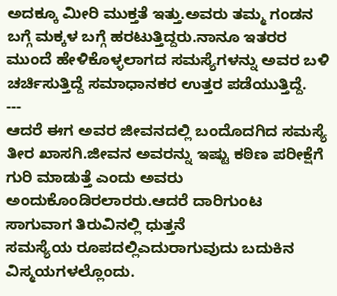ಅದಕ್ಕೂ ಮೀರಿ ಮುಕ್ತತೆ ಇತ್ತು.ಅವರು ತಮ್ಮ ಗಂಡನ ಬಗ್ಗೆ ಮಕ್ಕಳ ಬಗ್ಗೆ ಹರಟುತ್ತಿದ್ದರು.ನಾನೂ ಇತರರ ಮುಂದೆ ಹೇಳಿಕೊಳ್ಳಲಾಗದ ಸಮಸ್ಯೆಗಳನ್ನು ಅವರ ಬಳಿ
ಚರ್ಚಿಸುತ್ತಿದ್ದೆ ಸಮಾಧಾನಕರ ಉತ್ತರ ಪಡೆಯುತ್ತಿದ್ದೆ.
---
ಆದರೆ ಈಗ ಅವರ ಜೀವನದಲ್ಲಿ ಬಂದೊದಗಿದ ಸಮಸ್ಯೆ ತೀರ ಖಾಸಗಿ.ಜೀವನ ಅವರನ್ನು ಇಷ್ಟು ಕಠಿಣ ಪರೀಕ್ಷೆಗೆ ಗುರಿ ಮಾಡುತ್ತೆ ಎಂದು ಅವರು ಅಂದುಕೊಂಡಿರಲಾರರು.ಆದರೆ ದಾರಿಗುಂಟ ಸಾಗುವಾಗ ತಿರುವಿನಲ್ಲಿ ಧುತ್ತನೆ
ಸಮಸ್ಯೆಯ ರೂಪದಲ್ಲಿಎದುರಾಗುವುದು ಬದುಕಿನ ವಿಸ್ಮಯಗಳಲ್ಲೊಂದು.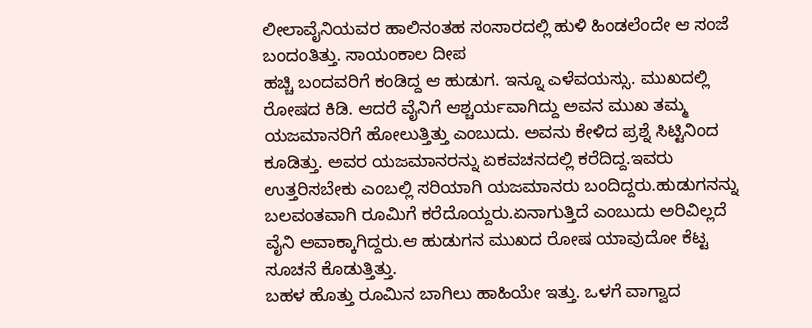ಲೀಲಾವೈನಿಯವರ ಹಾಲಿನಂತಹ ಸಂಸಾರದಲ್ಲಿ ಹುಳಿ ಹಿಂಡಲೆಂದೇ ಆ ಸಂಜೆ ಬಂದಂತಿತ್ತು. ಸಾಯಂಕಾಲ ದೀಪ
ಹಚ್ಚಿ ಬಂದವರಿಗೆ ಕಂಡಿದ್ದ ಆ ಹುಡುಗ. ಇನ್ನೂ ಎಳೆವಯಸ್ಸು. ಮುಖದಲ್ಲಿ ರೋಷದ ಕಿಡಿ. ಆದರೆ ವೈನಿಗೆ ಆಶ್ಚರ್ಯವಾಗಿದ್ದು ಅವನ ಮುಖ ತಮ್ಮ ಯಜಮಾನರಿಗೆ ಹೋಲುತ್ತಿತ್ತು ಎಂಬುದು. ಅವನು ಕೇಳಿದ ಪ್ರಶ್ನೆ ಸಿಟ್ಟಿನಿಂದ
ಕೂಡಿತ್ತು. ಅವರ ಯಜಮಾನರನ್ನು ಏಕವಚನದಲ್ಲಿ ಕರೆದಿದ್ದ.ಇವರು ಉತ್ತರಿಸಬೇಕು ಎಂಬಲ್ಲಿ ಸರಿಯಾಗಿ ಯಜಮಾನರು ಬಂದಿದ್ದರು.ಹುಡುಗನನ್ನು ಬಲವಂತವಾಗಿ ರೂಮಿಗೆ ಕರೆದೊಯ್ದರು.ಏನಾಗುತ್ತಿದೆ ಎಂಬುದು ಅರಿವಿಲ್ಲದೆ ವೈನಿ ಅವಾಕ್ಕಾಗಿದ್ದರು.ಆ ಹುಡುಗನ ಮುಖದ ರೋಷ ಯಾವುದೋ ಕೆಟ್ಟ ಸೂಚನೆ ಕೊಡುತ್ತಿತ್ತು.
ಬಹಳ ಹೊತ್ತು ರೂಮಿನ ಬಾಗಿಲು ಹಾಹಿಯೇ ಇತ್ತು. ಒಳಗೆ ವಾಗ್ವಾದ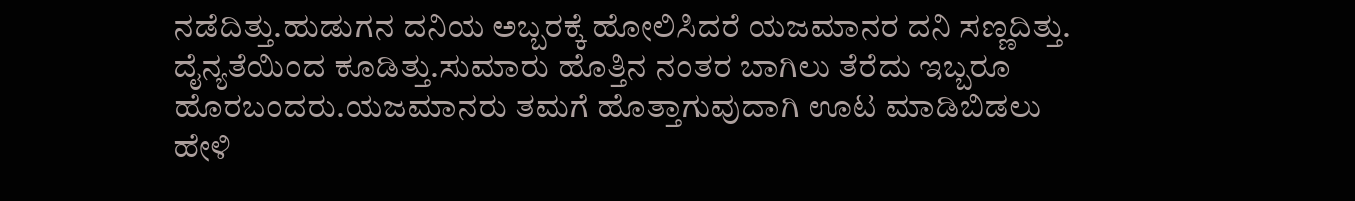ನಡೆದಿತ್ತು.ಹುಡುಗನ ದನಿಯ ಅಬ್ಬರಕ್ಕೆ ಹೋಲಿಸಿದರೆ ಯಜಮಾನರ ದನಿ ಸಣ್ಣದಿತ್ತು. ದೈನ್ಯತೆಯಿಂದ ಕೂಡಿತ್ತು.ಸುಮಾರು ಹೊತ್ತಿನ ನಂತರ ಬಾಗಿಲು ತೆರೆದು ಇಬ್ಬರೂ ಹೊರಬಂದರು.ಯಜಮಾನರು ತಮಗೆ ಹೊತ್ತಾಗುವುದಾಗಿ ಊಟ ಮಾಡಿಬಿಡಲು ಹೇಳಿ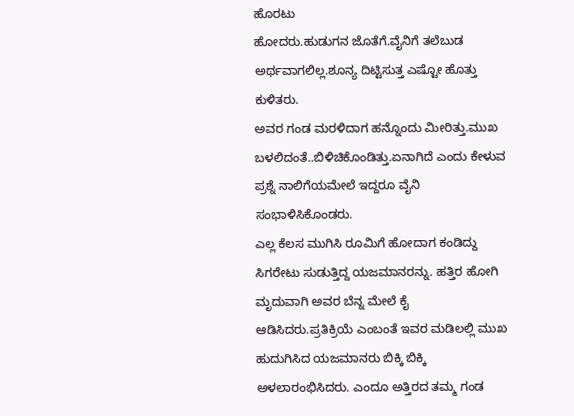ಹೊರಟು
ಹೋದರು.ಹುಡುಗನ ಜೊತೆಗೆ.ವೈನಿಗೆ ತಲೆಬುಡ ಅರ್ಥವಾಗಲಿಲ್ಲ.ಶೂನ್ಯ ದಿಟ್ಟಿಸುತ್ತ ಎಷ್ಟೋ ಹೊತ್ತು ಕುಳಿತರು.
ಅವರ ಗಂಡ ಮರಳಿದಾಗ ಹನ್ನೊಂದು ಮೀರಿತ್ತು.ಮುಖ ಬಳಲಿದಂತೆ..ಬಿಳಿಚಿಕೊಂಡಿತ್ತು.ಏನಾಗಿದೆ ಎಂದು ಕೇಳುವ
ಪ್ರಶ್ನೆ ನಾಲಿಗೆಯಮೇಲೆ ಇದ್ದರೂ ವೈನಿ ಸಂಭಾಳಿಸಿಕೊಂಡರು.
ಎಲ್ಲ ಕೆಲಸ ಮುಗಿಸಿ ರೂಮಿಗೆ ಹೋದಾಗ ಕಂಡಿದ್ದು ಸಿಗರೇಟು ಸುಡುತ್ತಿದ್ದ ಯಜಮಾನರನ್ನು. ಹತ್ತಿರ ಹೋಗಿ ಮೃದುವಾಗಿ ಅವರ ಬೆನ್ನ ಮೇಲೆ ಕೈ ಆಡಿಸಿದರು.ಪ್ರತಿಕ್ರಿಯೆ ಎಂಬಂತೆ ಇವರ ಮಡಿಲಲ್ಲಿ ಮುಖ ಹುದುಗಿಸಿದ ಯಜಮಾನರು ಬಿಕ್ಕಿ ಬಿಕ್ಕಿ ಅಳಲಾರಂಭಿಸಿದರು. ಎಂದೂ ಅತ್ತಿರದ ತಮ್ಮ ಗಂಡ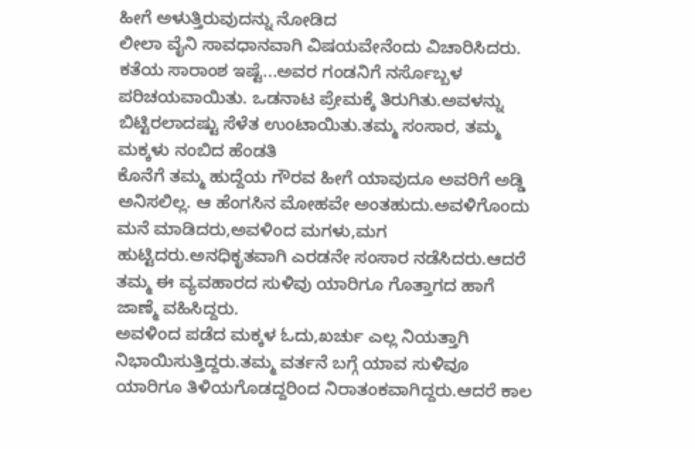ಹೀಗೆ ಅಳುತ್ತಿರುವುದನ್ನು ನೋಡಿದ
ಲೀಲಾ ವೈನಿ ಸಾವಧಾನವಾಗಿ ವಿಷಯವೇನೆಂದು ವಿಚಾರಿಸಿದರು.
ಕತೆಯ ಸಾರಾಂಶ ಇಷ್ಟೆ...ಅವರ ಗಂಡನಿಗೆ ನರ್ಸೊಬ್ಬಳ ಪರಿಚಯವಾಯಿತು. ಒಡನಾಟ ಪ್ರೇಮಕ್ಕೆ ತಿರುಗಿತು.ಅವಳನ್ನು ಬಿಟ್ಟಿರಲಾದಷ್ಟು ಸೆಳೆತ ಉಂಟಾಯಿತು.ತಮ್ಮ ಸಂಸಾರ, ತಮ್ಮ ಮಕ್ಕಳು ನಂಬಿದ ಹೆಂಡತಿ
ಕೊನೆಗೆ ತಮ್ಮ ಹುದ್ದೆಯ ಗೌರವ ಹೀಗೆ ಯಾವುದೂ ಅವರಿಗೆ ಅಡ್ಡಿ ಅನಿಸಲಿಲ್ಲ. ಆ ಹೆಂಗಸಿನ ಮೋಹವೇ ಅಂತಹುದು.ಅವಳಿಗೊಂದು ಮನೆ ಮಾಡಿದರು,ಅವಳಿಂದ ಮಗಳು,ಮಗ ಹುಟ್ಟಿದರು.ಅನಧಿಕೃತವಾಗಿ ಎರಡನೇ ಸಂಸಾರ ನಡೆಸಿದರು.ಆದರೆ ತಮ್ಮ ಈ ವ್ಯವಹಾರದ ಸುಳಿವು ಯಾರಿಗೂ ಗೊತ್ತಾಗದ ಹಾಗೆ ಜಾಣ್ಮೆ ವಹಿಸಿದ್ದರು.
ಅವಳಿಂದ ಪಡೆದ ಮಕ್ಕಳ ಓದು,ಖರ್ಚು ಎಲ್ಲ ನಿಯತ್ತಾಗಿ ನಿಭಾಯಿಸುತ್ತಿದ್ದರು.ತಮ್ಮ ವರ್ತನೆ ಬಗ್ಗೆ ಯಾವ ಸುಳಿವೂ
ಯಾರಿಗೂ ತಿಳಿಯಗೊಡದ್ದರಿಂದ ನಿರಾತಂಕವಾಗಿದ್ದರು.ಆದರೆ ಕಾಲ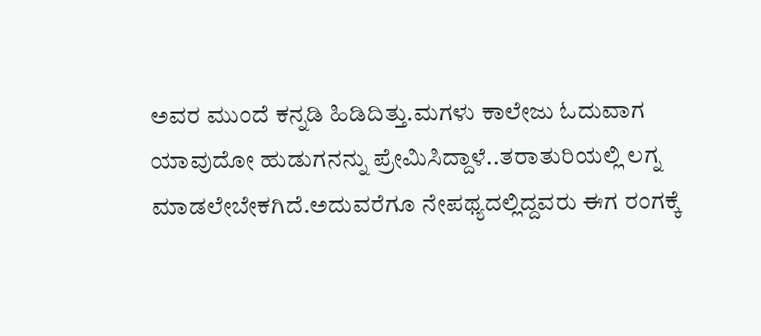ಅವರ ಮುಂದೆ ಕನ್ನಡಿ ಹಿಡಿದಿತ್ತು.ಮಗಳು ಕಾಲೇಜು ಓದುವಾಗ ಯಾವುದೋ ಹುಡುಗನನ್ನು ಪ್ರೇಮಿಸಿದ್ದಾಳೆ..ತರಾತುರಿಯಲ್ಲಿ ಲಗ್ನ ಮಾಡಲೇಬೇಕಗಿದೆ.ಅದುವರೆಗೂ ನೇಪಥ್ಯದಲ್ಲಿದ್ದವರು ಈಗ ರಂಗಕ್ಕೆ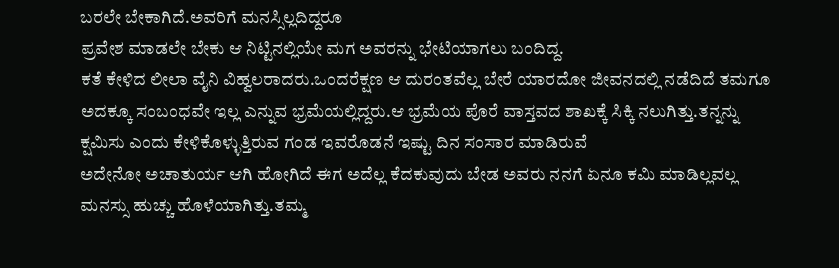ಬರಲೇ ಬೇಕಾಗಿದೆ.ಅವರಿಗೆ ಮನಸ್ಸಿಲ್ಲದಿದ್ದರೂ
ಪ್ರವೇಶ ಮಾಡಲೇ ಬೇಕು ಆ ನಿಟ್ಟಿನಲ್ಲಿಯೇ ಮಗ ಅವರನ್ನು ಭೇಟಿಯಾಗಲು ಬಂದಿದ್ದ.
ಕತೆ ಕೇಳಿದ ಲೀಲಾ ವೈನಿ ವಿಹ್ವಲರಾದರು.ಒಂದರೆಕ್ಷಣ ಆ ದುರಂತವೆಲ್ಲ ಬೇರೆ ಯಾರದೋ ಜೀವನದಲ್ಲಿ ನಡೆದಿದೆ ತಮಗೂ ಅದಕ್ಕೂ ಸಂಬಂಧವೇ ಇಲ್ಲ ಎನ್ನುವ ಭ್ರಮೆಯಲ್ಲಿದ್ದರು.ಆ ಭ್ರಮೆಯ ಪೊರೆ ವಾಸ್ತವದ ಶಾಖಕ್ಕೆ ಸಿಕ್ಕಿ ನಲುಗಿತ್ತು.ತನ್ನನ್ನು ಕ್ಷಮಿಸು ಎಂದು ಕೇಳಿಕೊಳ್ಳುತ್ತಿರುವ ಗಂಡ ಇವರೊಡನೆ ಇಷ್ಟು ದಿನ ಸಂಸಾರ ಮಾಡಿರುವೆ
ಅದೇನೋ ಅಚಾತುರ್ಯ ಆಗಿ ಹೋಗಿದೆ ಈಗ ಅದೆಲ್ಲ ಕೆದಕುವುದು ಬೇಡ ಅವರು ನನಗೆ ಏನೂ ಕಮಿ ಮಾಡಿಲ್ಲವಲ್ಲ
ಮನಸ್ಸು ಹುಚ್ಚು ಹೊಳೆಯಾಗಿತ್ತು.ತಮ್ಮ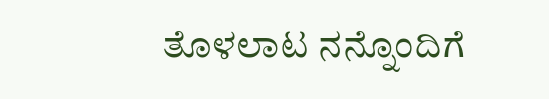ತೊಳಲಾಟ ನನ್ನೊಂದಿಗೆ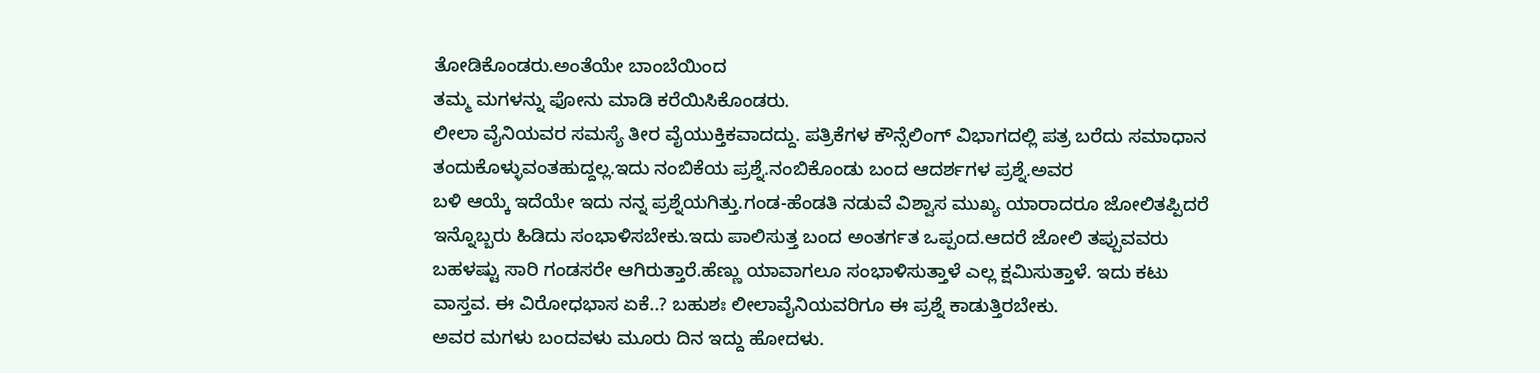ತೋಡಿಕೊಂಡರು.ಅಂತೆಯೇ ಬಾಂಬೆಯಿಂದ
ತಮ್ಮ ಮಗಳನ್ನು ಫೋನು ಮಾಡಿ ಕರೆಯಿಸಿಕೊಂಡರು.
ಲೀಲಾ ವೈನಿಯವರ ಸಮಸ್ಯೆ ತೀರ ವೈಯುಕ್ತಿಕವಾದದ್ದು. ಪತ್ರಿಕೆಗಳ ಕೌನ್ಸೆಲಿಂಗ್ ವಿಭಾಗದಲ್ಲಿ ಪತ್ರ ಬರೆದು ಸಮಾಧಾನ ತಂದುಕೊಳ್ಳುವಂತಹುದ್ದಲ್ಲ.ಇದು ನಂಬಿಕೆಯ ಪ್ರಶ್ನೆ.ನಂಬಿಕೊಂಡು ಬಂದ ಆದರ್ಶಗಳ ಪ್ರಶ್ನೆ.ಅವರ
ಬಳಿ ಆಯ್ಕೆ ಇದೆಯೇ ಇದು ನನ್ನ ಪ್ರಶ್ನೆಯಗಿತ್ತು.ಗಂಡ-ಹೆಂಡತಿ ನಡುವೆ ವಿಶ್ವಾಸ ಮುಖ್ಯ ಯಾರಾದರೂ ಜೋಲಿತಪ್ಪಿದರೆ ಇನ್ನೊಬ್ಬರು ಹಿಡಿದು ಸಂಭಾಳಿಸಬೇಕು.ಇದು ಪಾಲಿಸುತ್ತ ಬಂದ ಅಂತರ್ಗತ ಒಪ್ಪಂದ.ಆದರೆ ಜೋಲಿ ತಪ್ಪುವವರು ಬಹಳಷ್ಟು ಸಾರಿ ಗಂಡಸರೇ ಆಗಿರುತ್ತಾರೆ.ಹೆಣ್ಣು ಯಾವಾಗಲೂ ಸಂಭಾಳಿಸುತ್ತಾಳೆ ಎಲ್ಲ ಕ್ಷಮಿಸುತ್ತಾಳೆ. ಇದು ಕಟು ವಾಸ್ತವ. ಈ ವಿರೋಧಭಾಸ ಏಕೆ..? ಬಹುಶಃ ಲೀಲಾವೈನಿಯವರಿಗೂ ಈ ಪ್ರಶ್ನೆ ಕಾಡುತ್ತಿರಬೇಕು.
ಅವರ ಮಗಳು ಬಂದವಳು ಮೂರು ದಿನ ಇದ್ದು ಹೋದಳು.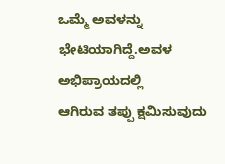ಒಮ್ಮೆ ಅವಳನ್ನು ಭೇಟಿಯಾಗಿದ್ದೆ.ಅವಳ ಅಭಿಪ್ರಾಯದಲ್ಲಿ
ಆಗಿರುವ ತಪ್ಪು ಕ್ಷಮಿಸುವುದು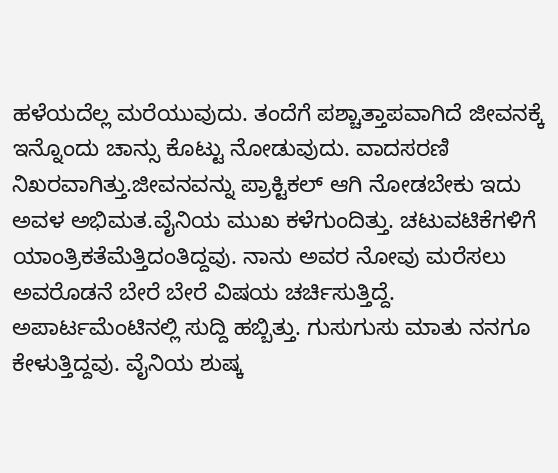ಹಳೆಯದೆಲ್ಲ ಮರೆಯುವುದು. ತಂದೆಗೆ ಪಶ್ಚಾತ್ತಾಪವಾಗಿದೆ ಜೀವನಕ್ಕೆ ಇನ್ನೊಂದು ಚಾನ್ಸು ಕೊಟ್ಟು ನೋಡುವುದು. ವಾದಸರಣಿ ನಿಖರವಾಗಿತ್ತು.ಜೀವನವನ್ನು ಪ್ರಾಕ್ಟಿಕಲ್ ಆಗಿ ನೋಡಬೇಕು ಇದು ಅವಳ ಅಭಿಮತ.ವೈನಿಯ ಮುಖ ಕಳೆಗುಂದಿತ್ತು. ಚಟುವಟಿಕೆಗಳಿಗೆ ಯಾಂತ್ರಿಕತೆಮೆತ್ತಿದಂತಿದ್ದವು. ನಾನು ಅವರ ನೋವು ಮರೆಸಲು ಅವರೊಡನೆ ಬೇರೆ ಬೇರೆ ವಿಷಯ ಚರ್ಚಿಸುತ್ತಿದ್ದೆ.
ಅಪಾರ್ಟಮೆಂಟಿನಲ್ಲಿ ಸುದ್ದಿ ಹಬ್ಬಿತ್ತು. ಗುಸುಗುಸು ಮಾತು ನನಗೂ ಕೇಳುತ್ತಿದ್ದವು. ವೈನಿಯ ಶುಷ್ಕ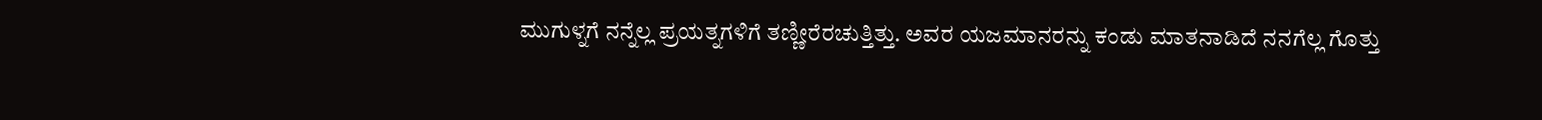ಮುಗುಳ್ನಗೆ ನನ್ನೆಲ್ಲ ಪ್ರಯತ್ನಗಳಿಗೆ ತಣ್ಣೀರೆರಚುತ್ತಿತ್ತು. ಅವರ ಯಜಮಾನರನ್ನು ಕಂಡು ಮಾತನಾಡಿದೆ ನನಗೆಲ್ಲ ಗೊತ್ತು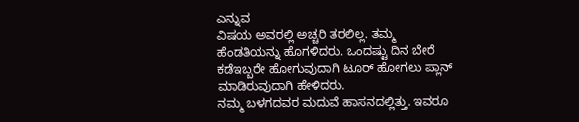ಎನ್ನುವ
ವಿಷಯ ಅವರಲ್ಲಿ ಅಚ್ಚರಿ ತರಲಿಲ್ಲ. ತಮ್ಮ ಹೆಂಡತಿಯನ್ನು ಹೊಗಳಿದರು. ಒಂದಷ್ಟು ದಿನ ಬೇರೆ ಕಡೆಇಬ್ಬರೇ ಹೋಗುವುದಾಗಿ ಟೂರ್ ಹೋಗಲು ಪ್ಲಾನ್ ಮಾಡಿರುವುದಾಗಿ ಹೇಳಿದರು.
ನಮ್ಮ ಬಳಗದವರ ಮದುವೆ ಹಾಸನದಲ್ಲಿತ್ತು. ಇವರೂ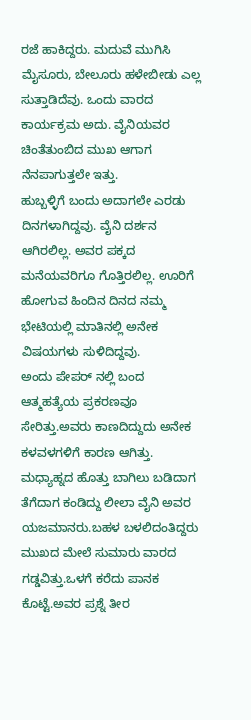ರಜೆ ಹಾಕಿದ್ದರು. ಮದುವೆ ಮುಗಿಸಿ ಮೈಸೂರು, ಬೇಲೂರು ಹಳೇಬೀಡು ಎಲ್ಲ ಸುತ್ತಾಡಿದೆವು. ಒಂದು ವಾರದ ಕಾರ್ಯಕ್ರಮ ಅದು. ವೈನಿಯವರ ಚಿಂತೆತುಂಬಿದ ಮುಖ ಆಗಾಗ
ನೆನಪಾಗುತ್ತಲೇ ಇತ್ತು.
ಹುಬ್ಬಳ್ಳಿಗೆ ಬಂದು ಅದಾಗಲೇ ಎರಡು ದಿನಗಳಾಗಿದ್ದವು. ವೈನಿ ದರ್ಶನ ಆಗಿರಲಿಲ್ಲ. ಅವರ ಪಕ್ಕದ ಮನೆಯವರಿಗೂ ಗೊತ್ತಿರಲಿಲ್ಲ. ಊರಿಗೆ ಹೋಗುವ ಹಿಂದಿನ ದಿನದ ನಮ್ಮ ಭೇಟಿಯಲ್ಲಿ ಮಾತಿನಲ್ಲಿ ಅನೇಕ ವಿಷಯಗಳು ಸುಳಿದಿದ್ದವು.
ಅಂದು ಪೇಪರ್ ನಲ್ಲಿ ಬಂದ ಆತ್ಮಹತ್ಯೆಯ ಪ್ರಕರಣವೂ ಸೇರಿತ್ತು.ಅವರು ಕಾಣದಿದ್ದುದು ಅನೇಕ ಕಳವಳಗಳಿಗೆ ಕಾರಣ ಆಗಿತ್ತು.
ಮಧ್ಯಾಹ್ನದ ಹೊತ್ತು ಬಾಗಿಲು ಬಡಿದಾಗ ತೆಗೆದಾಗ ಕಂಡಿದ್ದು ಲೀಲಾ ವೈನಿ ಅವರ ಯಜಮಾನರು.ಬಹಳ ಬಳಲಿದಂತಿದ್ದರು ಮುಖದ ಮೇಲೆ ಸುಮಾರು ವಾರದ ಗಡ್ಡವಿತ್ತು.ಒಳಗೆ ಕರೆದು ಪಾನಕ ಕೊಟ್ಟೆ.ಅವರ ಪ್ರಶ್ನೆ ತೀರ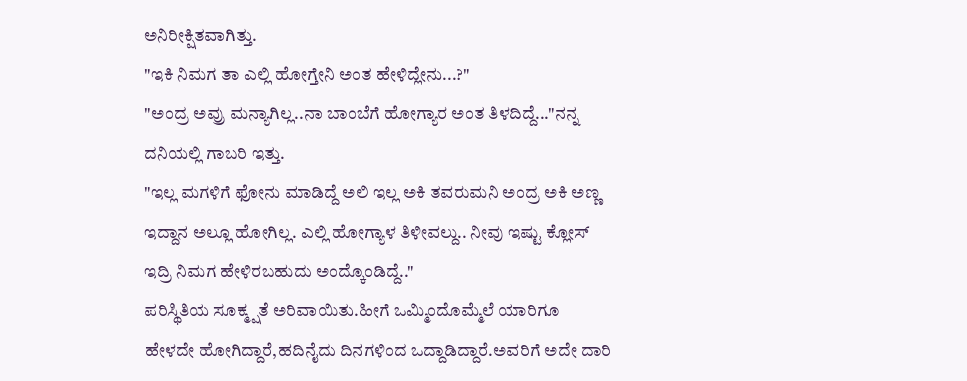ಅನಿರೀಕ್ಷಿತವಾಗಿತ್ತು.
"ಇಕಿ ನಿಮಗ ತಾ ಎಲ್ಲಿ ಹೋಗ್ತೇನಿ ಅಂತ ಹೇಳಿದ್ಲೇನು...?"
"ಅಂದ್ರ ಅವ್ರು ಮನ್ಯಾಗಿಲ್ಲ..ನಾ ಬಾಂಬೆಗೆ ಹೋಗ್ಯಾರ ಅಂತ ತಿಳದಿದ್ದೆ..."ನನ್ನ ದನಿಯಲ್ಲಿ ಗಾಬರಿ ಇತ್ತು.
"ಇಲ್ಲ ಮಗಳಿಗೆ ಫೋನು ಮಾಡಿದ್ದೆ ಅಲಿ ಇಲ್ಲ ಅಕಿ ತವರುಮನಿ ಅಂದ್ರ ಅಕಿ ಅಣ್ಣ ಇದ್ದಾನ ಅಲ್ಲೂ ಹೋಗಿಲ್ಲ. ಎಲ್ಲಿ ಹೋಗ್ಯಾಳ ತಿಳೀವಲ್ದು.. ನೀವು ಇಷ್ಟು ಕ್ಲೋಸ್ ಇದ್ರಿ ನಿಮಗ ಹೇಳಿರಬಹುದು ಅಂದ್ಕೊಂಡಿದ್ದೆ.."
ಪರಿಸ್ಥಿತಿಯ ಸೂಕ್ಮ್ಷತೆ ಅರಿವಾಯಿತು.ಹೀಗೆ ಒಮ್ಮಿಂದೊಮ್ಮೆಲೆ ಯಾರಿಗೂ ಹೇಳದೇ ಹೋಗಿದ್ದಾರೆ,ಹದಿನೈದು ದಿನಗಳಿಂದ ಒದ್ದಾಡಿದ್ದಾರೆ.ಅವರಿಗೆ ಅದೇ ದಾರಿ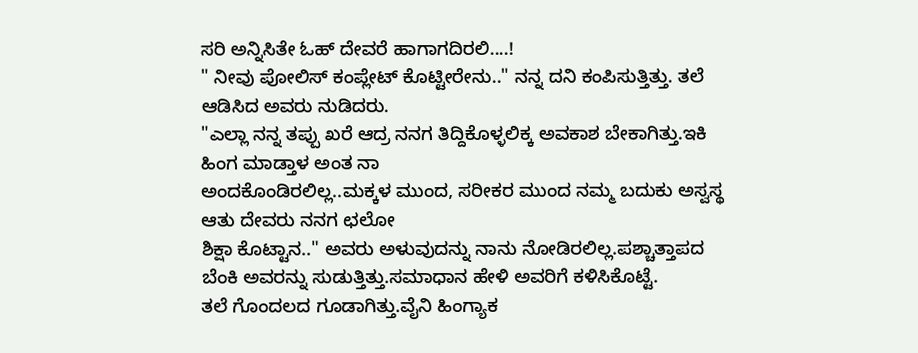ಸರಿ ಅನ್ನಿಸಿತೇ ಓಹ್ ದೇವರೆ ಹಾಗಾಗದಿರಲಿ....!
" ನೀವು ಪೋಲಿಸ್ ಕಂಪ್ಲೇಟ್ ಕೊಟ್ಟೀರೇನು.." ನನ್ನ ದನಿ ಕಂಪಿಸುತ್ತಿತ್ತು. ತಲೆ ಆಡಿಸಿದ ಅವರು ನುಡಿದರು.
"ಎಲ್ಲಾ ನನ್ನ ತಪ್ಪು ಖರೆ ಆದ್ರ ನನಗ ತಿದ್ದಿಕೊಳ್ಳಲಿಕ್ಕ ಅವಕಾಶ ಬೇಕಾಗಿತ್ತು.ಇಕಿ ಹಿಂಗ ಮಾಡ್ತಾಳ ಅಂತ ನಾ
ಅಂದಕೊಂಡಿರಲಿಲ್ಲ..ಮಕ್ಕಳ ಮುಂದ, ಸರೀಕರ ಮುಂದ ನಮ್ಮ ಬದುಕು ಅಸ್ವಸ್ಥ ಆತು ದೇವರು ನನಗ ಛಲೋ
ಶಿಕ್ಷಾ ಕೊಟ್ಟಾನ.." ಅವರು ಅಳುವುದನ್ನು ನಾನು ನೋಡಿರಲಿಲ್ಲ.ಪಶ್ಚಾತ್ತಾಪದ ಬೆಂಕಿ ಅವರನ್ನು ಸುಡುತ್ತಿತ್ತು.ಸಮಾಧಾನ ಹೇಳಿ ಅವರಿಗೆ ಕಳಿಸಿಕೊಟ್ಟೆ.
ತಲೆ ಗೊಂದಲದ ಗೂಡಾಗಿತ್ತು.ವೈನಿ ಹಿಂಗ್ಯಾಕ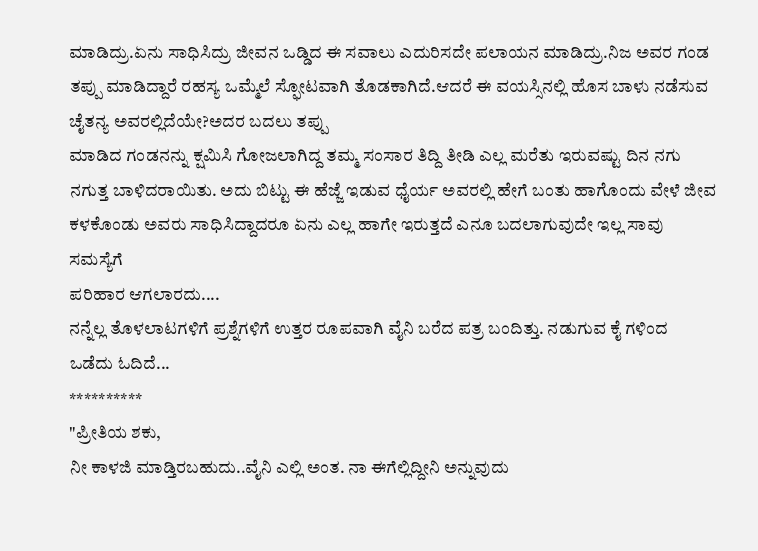ಮಾಡಿದ್ರು.ಏನು ಸಾಧಿಸಿದ್ರು ಜೀವನ ಒಡ್ಡಿದ ಈ ಸವಾಲು ಎದುರಿಸದೇ ಪಲಾಯನ ಮಾಡಿದ್ರು.ನಿಜ ಅವರ ಗಂಡ ತಪ್ಪು ಮಾಡಿದ್ದಾರೆ ರಹಸ್ಯ ಒಮ್ಮೆಲೆ ಸ್ಫೋಟವಾಗಿ ತೊಡಕಾಗಿದೆ.ಆದರೆ ಈ ವಯಸ್ಸಿನಲ್ಲಿ ಹೊಸ ಬಾಳು ನಡೆಸುವ ಚೈತನ್ಯ ಅವರಲ್ಲಿದೆಯೇ?ಅದರ ಬದಲು ತಪ್ಪು
ಮಾಡಿದ ಗಂಡನನ್ನು ಕ್ಷಮಿಸಿ ಗೋಜಲಾಗಿದ್ದ ತಮ್ಮ ಸಂಸಾರ ತಿದ್ದಿ ತೀಡಿ ಎಲ್ಲ ಮರೆತು ಇರುವಷ್ಟು ದಿನ ನಗು ನಗುತ್ತ ಬಾಳಿದರಾಯಿತು. ಅದು ಬಿಟ್ಟು ಈ ಹೆಜ್ಜೆ ಇಡುವ ಧೈರ್ಯ ಅವರಲ್ಲಿ ಹೇಗೆ ಬಂತು ಹಾಗೊಂದು ವೇಳೆ ಜೀವ
ಕಳಕೊಂಡು ಅವರು ಸಾಧಿಸಿದ್ದಾದರೂ ಏನು ಎಲ್ಲ ಹಾಗೇ ಇರುತ್ತದೆ ಎನೂ ಬದಲಾಗುವುದೇ ಇಲ್ಲ ಸಾವು ಸಮಸ್ಯೆಗೆ
ಪರಿಹಾರ ಆಗಲಾರದು....
ನನ್ನೆಲ್ಲ ತೊಳಲಾಟಗಳಿಗೆ ಪ್ರಶ್ನೆಗಳಿಗೆ ಉತ್ತರ ರೂಪವಾಗಿ ವೈನಿ ಬರೆದ ಪತ್ರ ಬಂದಿತ್ತು. ನಡುಗುವ ಕೈ ಗಳಿಂದ
ಒಡೆದು ಓದಿದೆ...
**********
"ಪ್ರೀತಿಯ ಶಕು,
ನೀ ಕಾಳಜಿ ಮಾಡ್ತಿರಬಹುದು..ವೈನಿ ಎಲ್ಲಿ ಅಂತ. ನಾ ಈಗೆಲ್ಲಿದ್ದೀನಿ ಅನ್ನುವುದು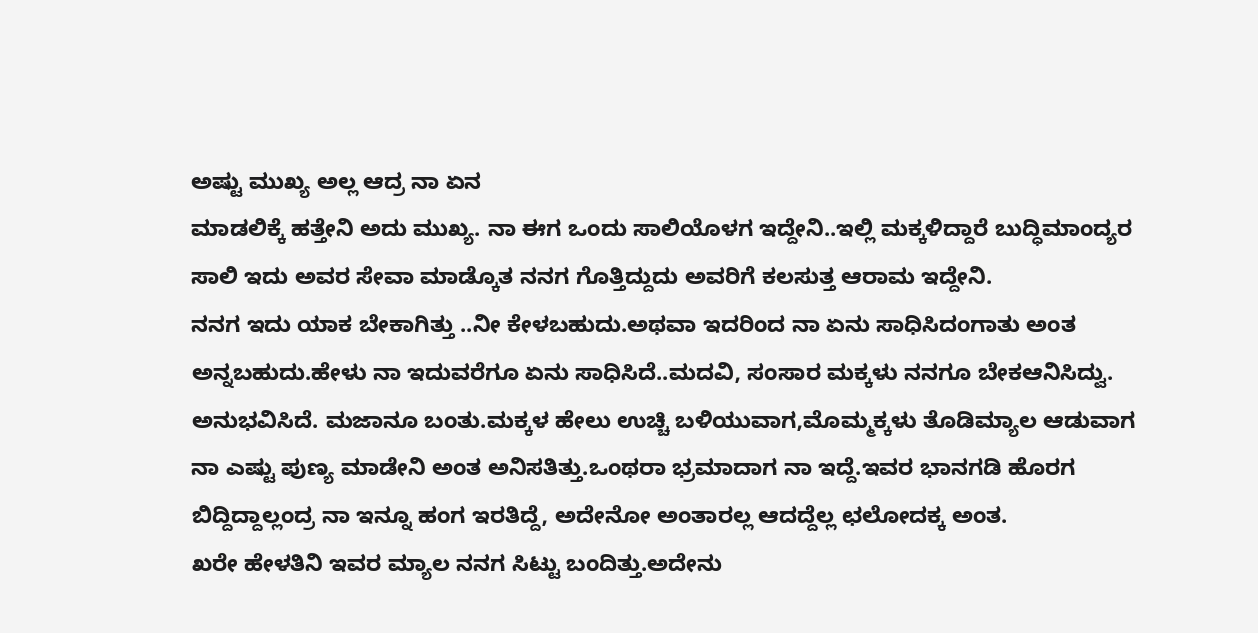ಅಷ್ಟು ಮುಖ್ಯ ಅಲ್ಲ ಆದ್ರ ನಾ ಏನ
ಮಾಡಲಿಕ್ಕೆ ಹತ್ತೇನಿ ಅದು ಮುಖ್ಯ. ನಾ ಈಗ ಒಂದು ಸಾಲಿಯೊಳಗ ಇದ್ದೇನಿ..ಇಲ್ಲಿ ಮಕ್ಕಳಿದ್ದಾರೆ ಬುದ್ಧಿಮಾಂದ್ಯರ
ಸಾಲಿ ಇದು ಅವರ ಸೇವಾ ಮಾಡ್ಕೊತ ನನಗ ಗೊತ್ತಿದ್ದುದು ಅವರಿಗೆ ಕಲಸುತ್ತ ಆರಾಮ ಇದ್ದೇನಿ.
ನನಗ ಇದು ಯಾಕ ಬೇಕಾಗಿತ್ತು ..ನೀ ಕೇಳಬಹುದು.ಅಥವಾ ಇದರಿಂದ ನಾ ಏನು ಸಾಧಿಸಿದಂಗಾತು ಅಂತ ಅನ್ನಬಹುದು.ಹೇಳು ನಾ ಇದುವರೆಗೂ ಏನು ಸಾಧಿಸಿದೆ..ಮದವಿ, ಸಂಸಾರ ಮಕ್ಕಳು ನನಗೂ ಬೇಕಆನಿಸಿದ್ವು.
ಅನುಭವಿಸಿದೆ. ಮಜಾನೂ ಬಂತು.ಮಕ್ಕಳ ಹೇಲು ಉಚ್ಚಿ ಬಳಿಯುವಾಗ,ಮೊಮ್ಮಕ್ಕಳು ತೊಡಿಮ್ಯಾಲ ಆಡುವಾಗ
ನಾ ಎಷ್ಟು ಪುಣ್ಯ ಮಾಡೇನಿ ಅಂತ ಅನಿಸತಿತ್ತು.ಒಂಥರಾ ಭ್ರಮಾದಾಗ ನಾ ಇದ್ದೆ.ಇವರ ಭಾನಗಡಿ ಹೊರಗ
ಬಿದ್ದಿದ್ದಾಲ್ಲಂದ್ರ ನಾ ಇನ್ನೂ ಹಂಗ ಇರತಿದ್ದೆ, ಅದೇನೋ ಅಂತಾರಲ್ಲ ಆದದ್ದೆಲ್ಲ ಛಲೋದಕ್ಕ ಅಂತ.
ಖರೇ ಹೇಳತಿನಿ ಇವರ ಮ್ಯಾಲ ನನಗ ಸಿಟ್ಟು ಬಂದಿತ್ತು.ಅದೇನು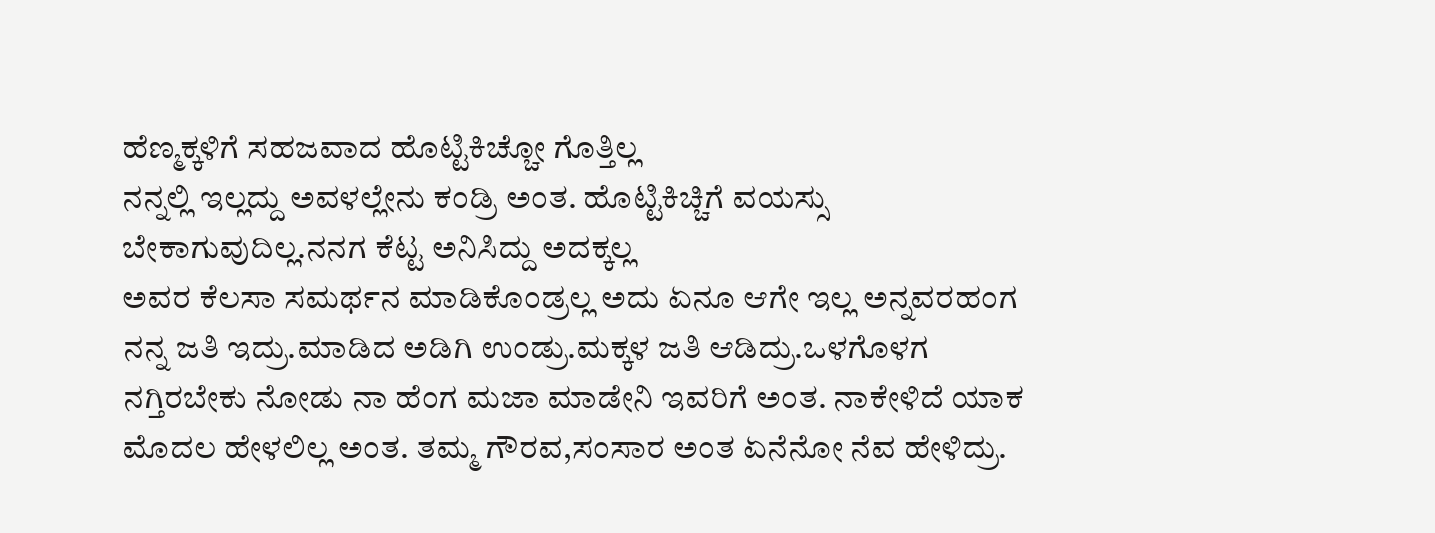ಹೆಣ್ಮಕ್ಕಳಿಗೆ ಸಹಜವಾದ ಹೊಟ್ಟಿಕಿಚ್ಚೋ ಗೊತ್ತಿಲ್ಲ
ನನ್ನಲ್ಲಿ ಇಲ್ಲದ್ದು ಅವಳಲ್ಲೇನು ಕಂಡ್ರಿ ಅಂತ. ಹೊಟ್ಟಿಕಿಚ್ಚಿಗೆ ವಯಸ್ಸು ಬೇಕಾಗುವುದಿಲ್ಲ.ನನಗ ಕೆಟ್ಟ ಅನಿಸಿದ್ದು ಅದಕ್ಕಲ್ಲ
ಅವರ ಕೆಲಸಾ ಸಮರ್ಥನ ಮಾಡಿಕೊಂಡ್ರಲ್ಲ ಅದು ಏನೂ ಆಗೇ ಇಲ್ಲ ಅನ್ನವರಹಂಗ ನನ್ನ ಜತಿ ಇದ್ರು.ಮಾಡಿದ ಅಡಿಗಿ ಉಂಡ್ರು.ಮಕ್ಕಳ ಜತಿ ಆಡಿದ್ರು.ಒಳಗೊಳಗ ನಗ್ತಿರಬೇಕು ನೋಡು ನಾ ಹೆಂಗ ಮಜಾ ಮಾಡೇನಿ ಇವರಿಗೆ ಅಂತ. ನಾಕೇಳಿದೆ ಯಾಕ ಮೊದಲ ಹೇಳಲಿಲ್ಲ ಅಂತ. ತಮ್ಮ ಗೌರವ,ಸಂಸಾರ ಅಂತ ಏನೆನೋ ನೆವ ಹೇಳಿದ್ರು.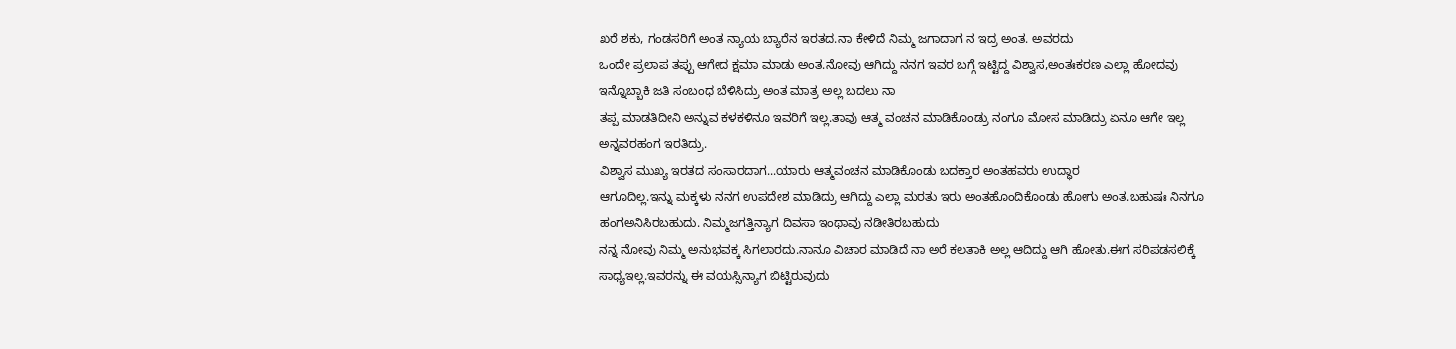ಖರೆ ಶಕು, ಗಂಡಸರಿಗೆ ಅಂತ ನ್ಯಾಯ ಬ್ಯಾರೆನ ಇರತದ.ನಾ ಕೇಳಿದೆ ನಿಮ್ಮ ಜಗಾದಾಗ ನ ಇದ್ರ ಅಂತ. ಅವರದು
ಒಂದೇ ಪ್ರಲಾಪ ತಪ್ಪು ಆಗೇದ ಕ್ಷಮಾ ಮಾಡು ಅಂತ.ನೋವು ಆಗಿದ್ದು ನನಗ ಇವರ ಬಗ್ಗೆ ಇಟ್ಟಿದ್ದ ವಿಶ್ವಾಸ,ಅಂತಃಕರಣ ಎಲ್ಲಾ ಹೋದವು ಇನ್ನೊಬ್ಬಾಕಿ ಜತಿ ಸಂಬಂಧ ಬೆಳಿಸಿದ್ರು ಅಂತ ಮಾತ್ರ ಅಲ್ಲ ಬದಲು ನಾ
ತಪ್ಪ ಮಾಡತಿದೀನಿ ಅನ್ನುವ ಕಳಕಳಿನೂ ಇವರಿಗೆ ಇಲ್ಲ.ತಾವು ಆತ್ಮ ವಂಚನ ಮಾಡಿಕೊಂಡ್ರು ನಂಗೂ ಮೋಸ ಮಾಡಿದ್ರು ಏನೂ ಆಗೇ ಇಲ್ಲ ಅನ್ನವರಹಂಗ ಇರತಿದ್ರು.
ವಿಶ್ವಾಸ ಮುಖ್ಯ ಇರತದ ಸಂಸಾರದಾಗ...ಯಾರು ಆತ್ಮವಂಚನ ಮಾಡಿಕೊಂಡು ಬದಕ್ತಾರ ಅಂತಹವರು ಉದ್ಧಾರ
ಆಗೂದಿಲ್ಲ.ಇನ್ನು ಮಕ್ಕಳು ನನಗ ಉಪದೇಶ ಮಾಡಿದ್ರು ಆಗಿದ್ದು ಎಲ್ಲಾ ಮರತು ಇರು ಅಂತಹೊಂದಿಕೊಂಡು ಹೋಗು ಅಂತ.ಬಹುಷಃ ನಿನಗೂ ಹಂಗಅನಿಸಿರಬಹುದು. ನಿಮ್ಮಜಗತ್ತಿನ್ಯಾಗ ದಿವಸಾ ಇಂಥಾವು ನಡೀತಿರಬಹುದು
ನನ್ನ ನೋವು ನಿಮ್ಮ ಅನುಭವಕ್ಕ ಸಿಗಲಾರದು.ನಾನೂ ವಿಚಾರ ಮಾಡಿದೆ ನಾ ಅರೆ ಕಲತಾಕಿ ಅಲ್ಲ ಆದಿದ್ದು ಆಗಿ ಹೋತು.ಈಗ ಸರಿಪಡಸಲಿಕ್ಕೆ ಸಾಧ್ಯಇಲ್ಲ.ಇವರನ್ನು ಈ ವಯಸ್ಸಿನ್ಯಾಗ ಬಿಟ್ಟಿರುವುದು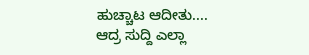ಹುಚ್ಚಾಟ ಆದೀತು....
ಆದ್ರ ಸುದ್ದಿ ಎಲ್ಲಾ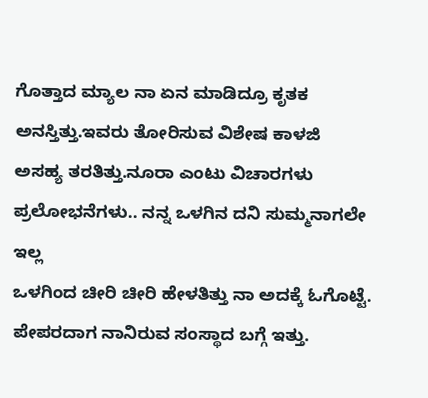ಗೊತ್ತಾದ ಮ್ಯಾಲ ನಾ ಏನ ಮಾಡಿದ್ರೂ ಕೃತಕ ಅನಸ್ತಿತ್ತು.ಇವರು ತೋರಿಸುವ ವಿಶೇಷ ಕಾಳಜಿ
ಅಸಹ್ಯ ತರತಿತ್ತು.ನೂರಾ ಎಂಟು ವಿಚಾರಗಳು ಪ್ರಲೋಭನೆಗಳು.. ನನ್ನ ಒಳಗಿನ ದನಿ ಸುಮ್ಮನಾಗಲೇ ಇಲ್ಲ
ಒಳಗಿಂದ ಚೀರಿ ಚೀರಿ ಹೇಳತಿತ್ತು ನಾ ಅದಕ್ಕೆ ಓಗೊಟ್ಟೆ. ಪೇಪರದಾಗ ನಾನಿರುವ ಸಂಸ್ಥಾದ ಬಗ್ಗೆ ಇತ್ತು.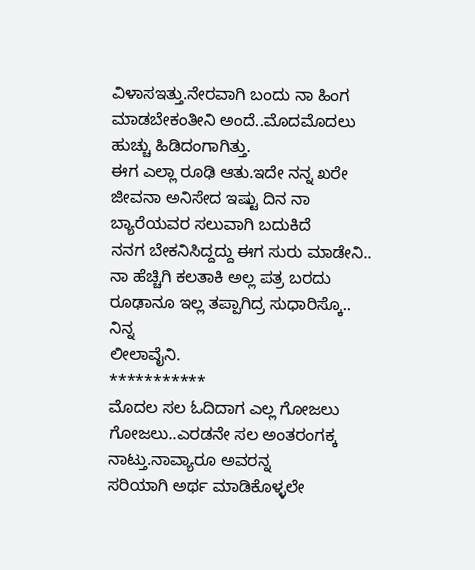ವಿಳಾಸಇತ್ತು.ನೇರವಾಗಿ ಬಂದು ನಾ ಹಿಂಗ ಮಾಡಬೇಕಂತೀನಿ ಅಂದೆ..ಮೊದಮೊದಲು ಹುಚ್ಚು ಹಿಡಿದಂಗಾಗಿತ್ತು.
ಈಗ ಎಲ್ಲಾ ರೂಢಿ ಆತು.ಇದೇ ನನ್ನ ಖರೇ ಜೀವನಾ ಅನಿಸೇದ ಇಷ್ಟು ದಿನ ನಾ ಬ್ಯಾರೆಯವರ ಸಲುವಾಗಿ ಬದುಕಿದೆ
ನನಗ ಬೇಕನಿಸಿದ್ದದ್ದು ಈಗ ಸುರು ಮಾಡೇನಿ..
ನಾ ಹೆಚ್ಚಿಗಿ ಕಲತಾಕಿ ಅಲ್ಲ ಪತ್ರ ಬರದು ರೂಢಾನೂ ಇಲ್ಲ ತಪ್ಪಾಗಿದ್ರ ಸುಧಾರಿಸ್ಕೊ..
ನಿನ್ನ
ಲೀಲಾವೈನಿ.
***********
ಮೊದಲ ಸಲ ಓದಿದಾಗ ಎಲ್ಲ ಗೋಜಲು ಗೋಜಲು..ಎರಡನೇ ಸಲ ಅಂತರಂಗಕ್ಕ ನಾಟ್ತು.ನಾವ್ಯಾರೂ ಅವರನ್ನ
ಸರಿಯಾಗಿ ಅರ್ಥ ಮಾಡಿಕೊಳ್ಳಲೇ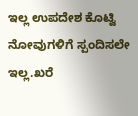ಇಲ್ಲ ಉಪದೇಶ ಕೊಟ್ವಿ ನೋವುಗಳಿಗೆ ಸ್ಪಂದಿಸಲೇ ಇಲ್ಲ.ಖರೆ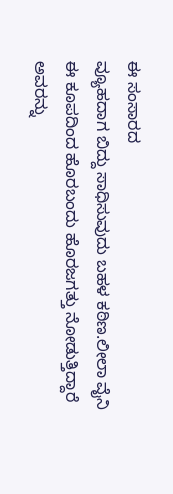ಈ ಸಂಸಾರದ
ವ್ಯೂಹದಾಗ ಬಿದ್ದು ಸಾಧಿಸುವುದು ಬಹಳ ಕಠಿಣ.ಲೀಲಾ ವೈನಿ ಈ ಕೂಪದಿಂದ ಹೊರಬಂದು ಹೊರಜಗತ್ತು ನೋಡುತ್ತಿದ್ದಾರೆ ಅವರನ್ನು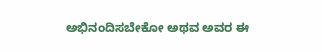ಅಭಿನಂದಿಸಬೇಕೋ ಅಥವ ಅವರ ಈ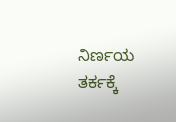ನಿರ್ಣಯ ತರ್ಕಕ್ಕೆ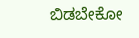ಬಿಡಬೇಕೋ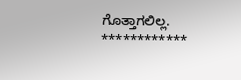ಗೊತ್ತಾಗಲಿಲ್ಲ.
************